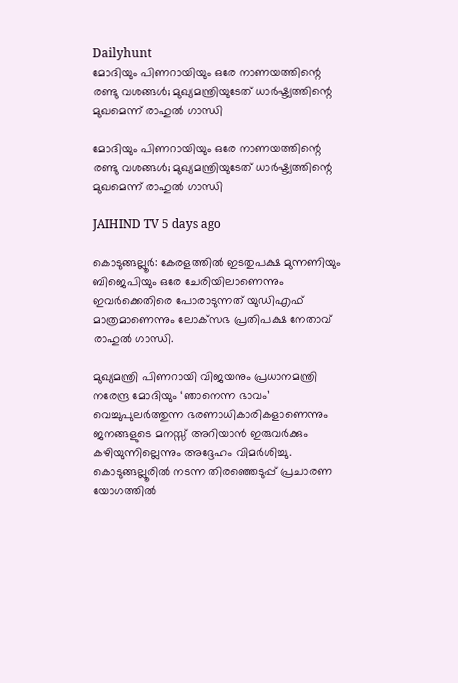Dailyhunt
മോദിയും പിണറായിയും ഒരേ നാണയത്തിന്റെ രണ്ടു വശങ്ങള്‍; മുഖ്യമന്ത്രിയുടേത് ധാര്‍ഷ്ട്യത്തിന്റെ മുഖമെന്ന് രാഹുല്‍ ഗാന്ധി

മോദിയും പിണറായിയും ഒരേ നാണയത്തിന്റെ രണ്ടു വശങ്ങള്‍; മുഖ്യമന്ത്രിയുടേത് ധാര്‍ഷ്ട്യത്തിന്റെ മുഖമെന്ന് രാഹുല്‍ ഗാന്ധി

JAIHIND TV 5 days ago

കൊടുങ്ങല്ലൂര്‍: കേരളത്തില്‍ ഇടതുപക്ഷ മുന്നണിയും ബിജെപിയും ഒരേ ചേരിയിലാണെന്നും ഇവര്‍ക്കെതിരെ പോരാടുന്നത് യുഡിഎഫ് മാത്രമാണെന്നും ലോക്‌സഭ പ്രതിപക്ഷ നേതാവ് രാഹുല്‍ ഗാന്ധി.

മുഖ്യമന്ത്രി പിണറായി വിജയനും പ്രധാനമന്ത്രി നരേന്ദ്ര മോദിയും ‘ഞാനെന്ന ഭാവം’ വെച്ചുപുലര്‍ത്തുന്ന ഭരണാധികാരികളാണെന്നും ജനങ്ങളുടെ മനസ്സ് അറിയാന്‍ ഇരുവര്‍ക്കും കഴിയുന്നില്ലെന്നും അദ്ദേഹം വിമര്‍ശിച്ചു. കൊടുങ്ങല്ലൂരില്‍ നടന്ന തിരഞ്ഞെടുപ്പ് പ്രചാരണ യോഗത്തില്‍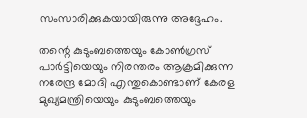സംസാരിക്കുകയായിരുന്നു അദ്ദേഹം.

തന്റെ കുടുംബത്തെയും കോണ്‍ഗ്രസ് പാര്‍ട്ടിയെയും നിരന്തരം ആക്രമിക്കുന്ന നരേന്ദ്ര മോദി എന്തുകൊണ്ടാണ് കേരള മുഖ്യമന്ത്രിയെയും കുടുംബത്തെയും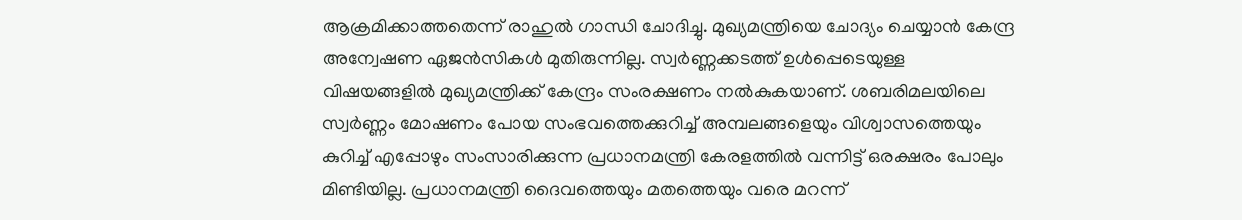ആക്രമിക്കാത്തതെന്ന് രാഹുല്‍ ഗാന്ധി ചോദിച്ചു. മുഖ്യമന്ത്രിയെ ചോദ്യം ചെയ്യാന്‍ കേന്ദ്ര അന്വേഷണ ഏജന്‍സികള്‍ മുതിരുന്നില്ല. സ്വര്‍ണ്ണക്കടത്ത് ഉള്‍പ്പെടെയുള്ള വിഷയങ്ങളില്‍ മുഖ്യമന്ത്രിക്ക് കേന്ദ്രം സംരക്ഷണം നല്‍കുകയാണ്. ശബരിമലയിലെ സ്വര്‍ണ്ണം മോഷണം പോയ സംഭവത്തെക്കുറിച്ച്‌ അമ്പലങ്ങളെയും വിശ്വാസത്തെയും കുറിച്ച്‌ എപ്പോഴും സംസാരിക്കുന്ന പ്രധാനമന്ത്രി കേരളത്തില്‍ വന്നിട്ട് ഒരക്ഷരം പോലും മിണ്ടിയില്ല. പ്രധാനമന്ത്രി ദൈവത്തെയും മതത്തെയും വരെ മറന്ന്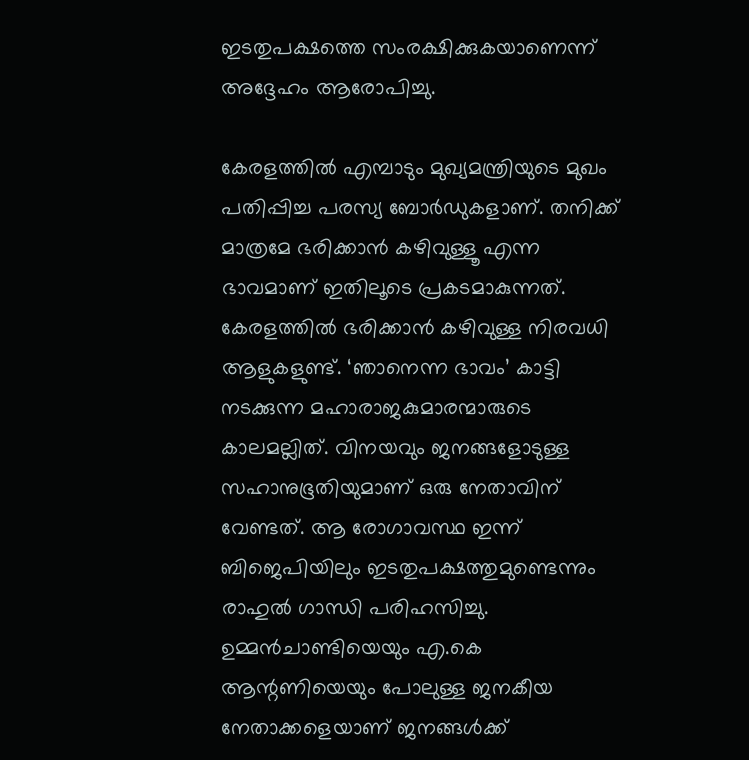ഇടതുപക്ഷത്തെ സംരക്ഷിക്കുകയാണെന്ന് അദ്ദേഹം ആരോപിച്ചു.

കേരളത്തില്‍ എമ്പാടും മുഖ്യമന്ത്രിയുടെ മുഖം പതിപ്പിച്ച പരസ്യ ബോര്‍ഡുകളാണ്. തനിക്ക് മാത്രമേ ഭരിക്കാന്‍ കഴിവുള്ളൂ എന്ന ഭാവമാണ് ഇതിലൂടെ പ്രകടമാകുന്നത്. കേരളത്തില്‍ ഭരിക്കാന്‍ കഴിവുള്ള നിരവധി ആളുകളുണ്ട്. ‘ഞാനെന്ന ഭാവം’ കാട്ടി നടക്കുന്ന മഹാരാജകുമാരന്മാരുടെ കാലമല്ലിത്. വിനയവും ജനങ്ങളോടുള്ള സഹാനുഭൂതിയുമാണ് ഒരു നേതാവിന് വേണ്ടത്. ആ രോഗാവസ്ഥ ഇന്ന് ബിജെപിയിലും ഇടതുപക്ഷത്തുമുണ്ടെന്നും രാഹുല്‍ ഗാന്ധി പരിഹസിച്ചു. ഉമ്മന്‍ചാണ്ടിയെയും എ.കെ ആന്റണിയെയും പോലുള്ള ജനകീയ നേതാക്കളെയാണ് ജനങ്ങള്‍ക്ക്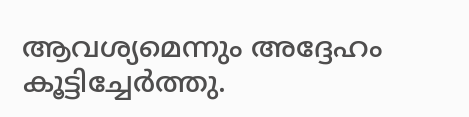ആവശ്യമെന്നും അദ്ദേഹം കൂട്ടിച്ചേര്‍ത്തു.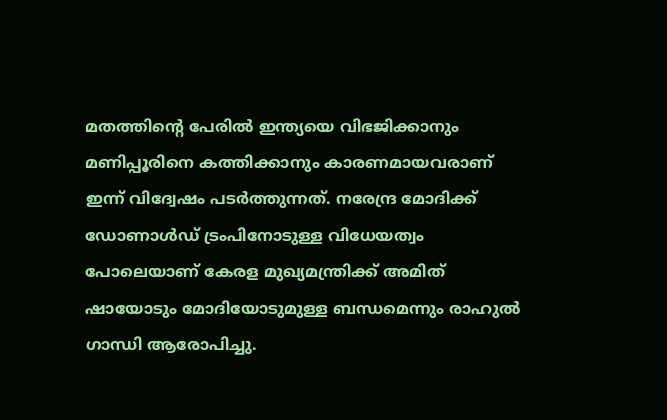മതത്തിന്റെ പേരില്‍ ഇന്ത്യയെ വിഭജിക്കാനും മണിപ്പൂരിനെ കത്തിക്കാനും കാരണമായവരാണ് ഇന്ന് വിദ്വേഷം പടര്‍ത്തുന്നത്. നരേന്ദ്ര മോദിക്ക് ഡോണാള്‍ഡ് ട്രംപിനോടുള്ള വിധേയത്വം പോലെയാണ് കേരള മുഖ്യമന്ത്രിക്ക് അമിത് ഷായോടും മോദിയോടുമുള്ള ബന്ധമെന്നും രാഹുല്‍ ഗാന്ധി ആരോപിച്ചു.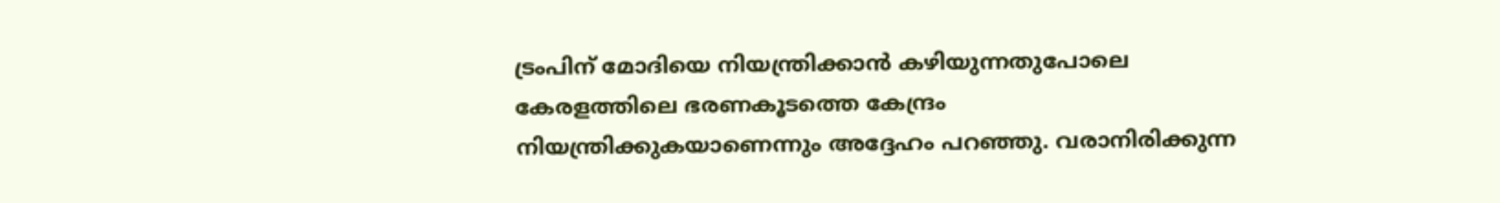ട്രംപിന് മോദിയെ നിയന്ത്രിക്കാന്‍ കഴിയുന്നതുപോലെ കേരളത്തിലെ ഭരണകൂടത്തെ കേന്ദ്രം നിയന്ത്രിക്കുകയാണെന്നും അദ്ദേഹം പറഞ്ഞു. വരാനിരിക്കുന്ന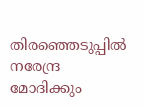തിരഞ്ഞെടുപ്പില്‍ നരേന്ദ്ര മോദിക്കും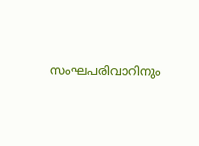സംഘപരിവാറിനും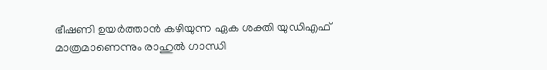ഭീഷണി ഉയര്‍ത്താന്‍ കഴിയുന്ന ഏക ശക്തി യുഡിഎഫ് മാത്രമാണെന്നും രാഹുല്‍ ഗാന്ധി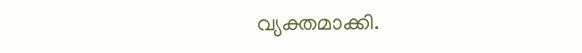വ്യക്തമാക്കി.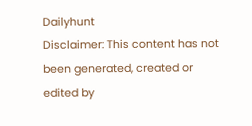Dailyhunt
Disclaimer: This content has not been generated, created or edited by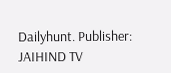Dailyhunt. Publisher: JAIHIND TV